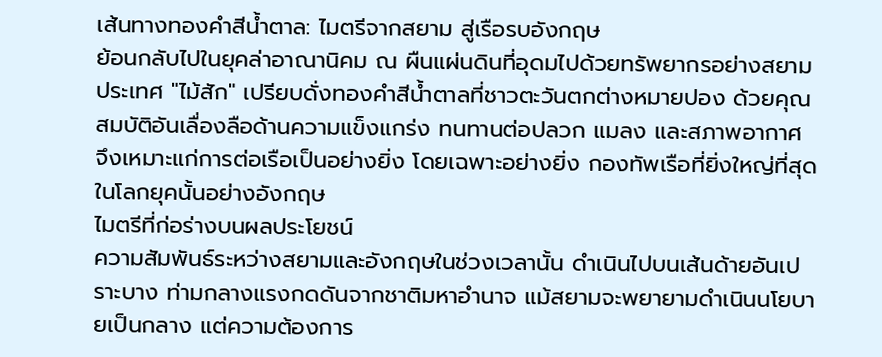เส้นทางทองคำสีน้ำตาล: ไมตรีจากสยาม สู่เรือรบอังกฤษ
ย้อนกลับไปในยุคล่าอาณานิคม ณ ผืนแผ่นดินที่อุดมไปด้วยทรัพยากรอย่างสยามประเทศ "ไม้สัก" เปรียบดั่งทองคำสีน้ำตาลที่ชาวตะวันตกต่างหมายปอง ด้วยคุณสมบัติอันเลื่องลือด้านความแข็งแกร่ง ทนทานต่อปลวก แมลง และสภาพอากาศ จึงเหมาะแก่การต่อเรือเป็นอย่างยิ่ง โดยเฉพาะอย่างยิ่ง กองทัพเรือที่ยิ่งใหญ่ที่สุดในโลกยุคนั้นอย่างอังกฤษ
ไมตรีที่ก่อร่างบนผลประโยชน์
ความสัมพันธ์ระหว่างสยามและอังกฤษในช่วงเวลานั้น ดำเนินไปบนเส้นด้ายอันเปราะบาง ท่ามกลางแรงกดดันจากชาติมหาอำนาจ แม้สยามจะพยายามดำเนินนโยบายเป็นกลาง แต่ความต้องการ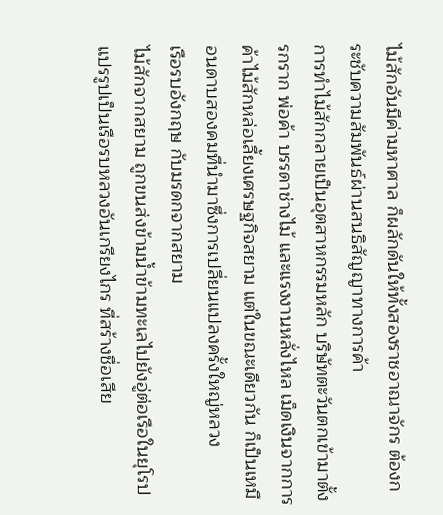ไม้สักอันมีค่ามหาศาล ก็ผลักดันให้ทั้งสองราชอาณาจักร ต้องกระชับความสัมพันธ์ผ่านสนธิสัญญาทางการค้า
การทำไม้สักกลายเป็นอุตสาหกรรมหลัก บริษัทตะวันตกเข้ามาตั้งรกราก พ่อค้า บรรดาช่างไม้ และแรงงานหลั่งไหล เม็ดเงินจากการค้าไม้สักหล่อเลี้ยงเศรษฐกิจสยาม แต่ในขณะเดียวกัน ก็เป็นเหมือนดาบสองคมที่นำมาซึ่งการเปลี่ยนแปลงครั้งใหญ่หลวง
เรือรบอังกฤษ กับมรดกจากสยาม
ไม้สักจากสยาม ถูกขนส่งข้ามน้ำข้ามทะเลไปยังอู่ต่อเรือในยุโรป แปรรูปเป็นเรือรบหลวงอันเกรียงไกร ที่สร้างชื่อเสีย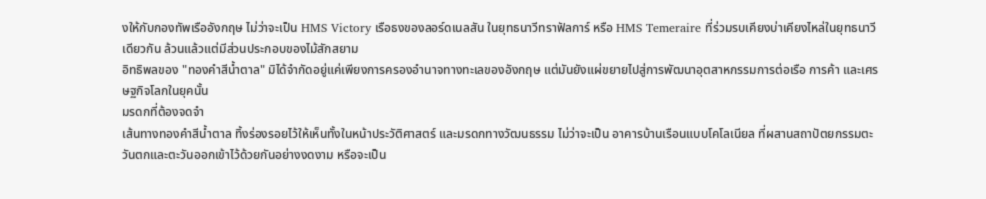งให้กับกองทัพเรืออังกฤษ ไม่ว่าจะเป็น HMS Victory เรือธงของลอร์ดเนลสัน ในยุทธนาวีทราฟัลการ์ หรือ HMS Temeraire ที่ร่วมรบเคียงบ่าเคียงไหล่ในยุทธนาวีเดียวกัน ล้วนแล้วแต่มีส่วนประกอบของไม้สักสยาม
อิทธิพลของ "ทองคำสีน้ำตาล" มิได้จำกัดอยู่แค่เพียงการครองอำนาจทางทะเลของอังกฤษ แต่มันยังแผ่ขยายไปสู่การพัฒนาอุตสาหกรรมการต่อเรือ การค้า และเศรษฐกิจโลกในยุคนั้น
มรดกที่ต้องจดจำ
เส้นทางทองคำสีน้ำตาล ทิ้งร่องรอยไว้ให้เห็นทั้งในหน้าประวัติศาสตร์ และมรดกทางวัฒนธรรม ไม่ว่าจะเป็น อาคารบ้านเรือนแบบโคโลเนียล ที่ผสานสถาปัตยกรรมตะวันตกและตะวันออกเข้าไว้ด้วยกันอย่างงดงาม หรือจะเป็น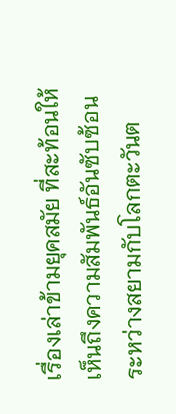เรื่องเล่าข้ามยุคสมัย ที่สะท้อนให้เห็นถึงความสัมพันธ์อันซับซ้อนระหว่างสยามกับโลกตะวันต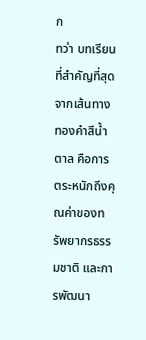ก
ทว่า บทเรียนที่สำคัญที่สุดจากเส้นทางทองคำสีน้ำตาล คือการตระหนักถึงคุณค่าของทรัพยากรธรรมชาติ และการพัฒนา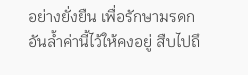อย่างยั่งยืน เพื่อรักษามรดกอันล้ำค่านี้ไว้ให้คงอยู่ สืบไปถึ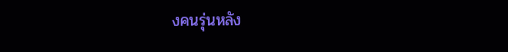งคนรุ่นหลัง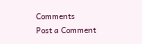Comments
Post a Comment